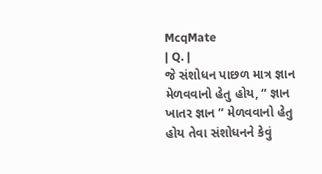McqMate
| Q. |
જે સંશોધન પાછળ માત્ર જ્ઞાન મેળવવાનો હેતુ હોય, “ જ્ઞાન ખાતર જ્ઞાન ” મેળવવાનો હેતુ હોય તેવા સંશોધનને કેવું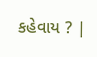કહેવાય ? |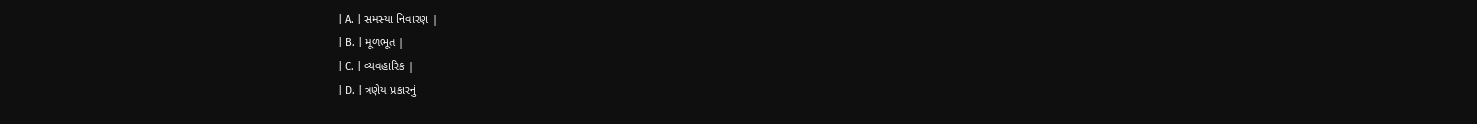| A. | સમસ્યા નિવારણ |
| B. | મૂળભૂત |
| C. | વ્યવહારિક |
| D. | ત્રણેય પ્રકારનું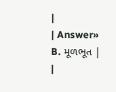|
| Answer» B. મૂળભૂત | |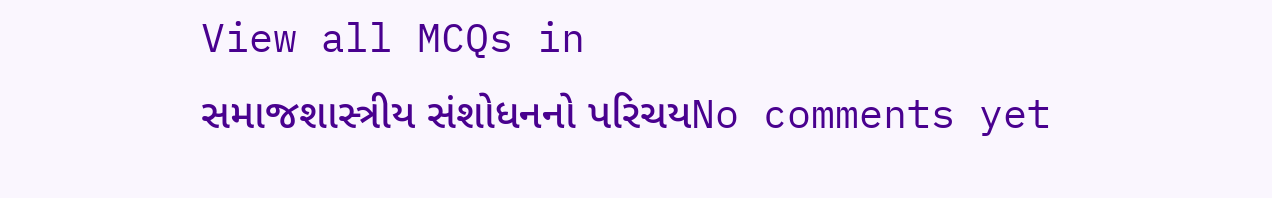View all MCQs in
સમાજશાસ્ત્રીય સંશોધનનો પરિચયNo comments yet